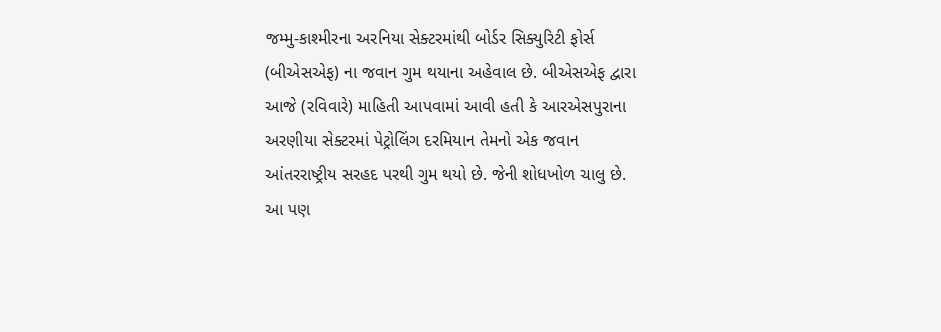જમ્મુ-કાશ્મીરના અરનિયા સેક્ટરમાંથી બોર્ડર સિક્યુરિટી ફોર્સ (બીએસએફ) ના જવાન ગુમ થયાના અહેવાલ છે. બીએસએફ દ્વારા આજે (રવિવારે) માહિતી આપવામાં આવી હતી કે આરએસપુરાના અરણીયા સેક્ટરમાં પેટ્રોલિંગ દરમિયાન તેમનો એક જવાન આંતરરાષ્ટ્રીય સરહદ પરથી ગુમ થયો છે. જેની શોધખોળ ચાલુ છે.
આ પણ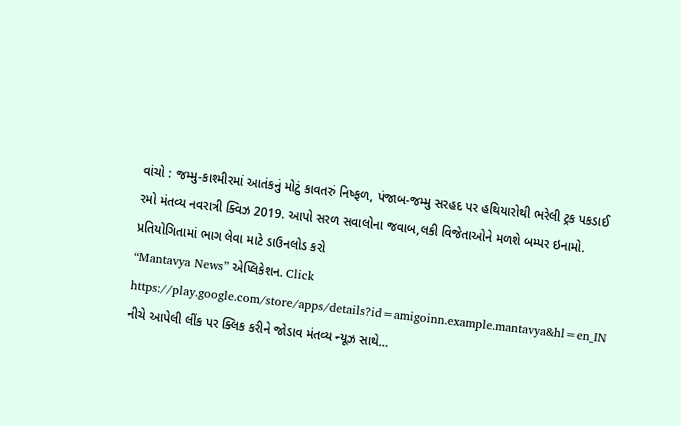વાંચો : જમ્મુ-કાશ્મીરમાં આતંકનું મોટું કાવતરું નિષ્ફળ, પંજાબ-જમ્મુ સરહદ પર હથિયારોથી ભરેલી ટ્રક પકડાઈ
રમો મંતવ્ય નવરાત્રી ક્વિઝ 2019. આપો સરળ સવાલોના જવાબ,લકી વિજેતાઓને મળશે બમ્પર ઇનામો. પ્રતિયોગિતામાં ભાગ લેવા માટે ડાઉનલોડ કરો
“Mantavya News” એપ્લિકેશન. Click https://play.google.com/store/apps/details?id=amigoinn.example.mantavya&hl=en_IN
નીચે આપેલી લીંક પર ક્લિક કરીને જોડાવ મંતવ્ય ન્યૂઝ સાથે…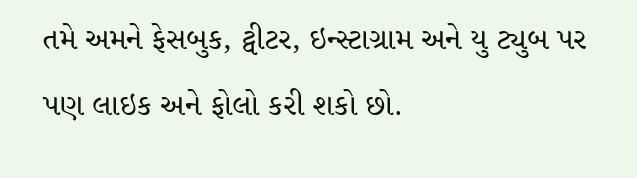તમે અમને ફેસબુક, ટ્વીટર, ઇન્સ્ટાગ્રામ અને યુ ટ્યુબ પર પણ લાઇક અને ફોલો કરી શકો છો.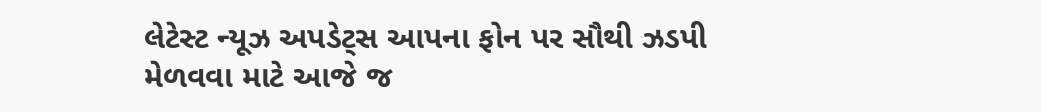લેટેસ્ટ ન્યૂઝ અપડેટ્સ આપના ફોન પર સૌથી ઝડપી મેળવવા માટે આજે જ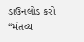ડાઉનલોડ કરો “મંતવ્ય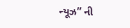ન્યૂઝ” ની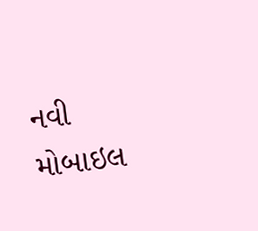નવી મોબાઇલ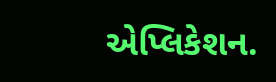એપ્લિકેશન.